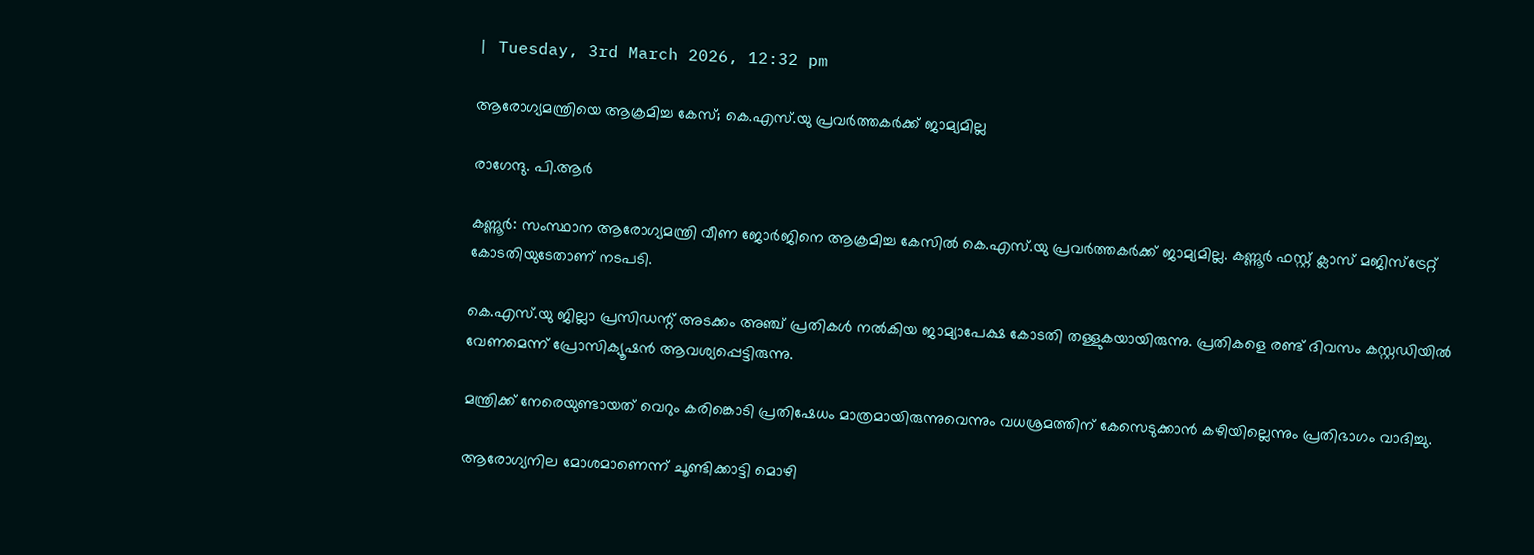| Tuesday, 3rd March 2026, 12:32 pm

ആരോഗ്യമന്ത്രിയെ ആക്രമിച്ച കേസ്; കെ.എസ്.യു പ്രവര്‍ത്തകര്‍ക്ക് ജാമ്യമില്ല

രാഗേന്ദു. പി.ആര്‍

കണ്ണൂര്‍: സംസ്ഥാന ആരോഗ്യമന്ത്രി വീണ ജോര്‍ജിനെ ആക്രമിച്ച കേസില്‍ കെ.എസ്.യു പ്രവര്‍ത്തകര്‍ക്ക് ജാമ്യമില്ല. കണ്ണൂര്‍ ഫസ്റ്റ് ക്ലാസ് മജിസ്ട്രേറ്റ് കോടതിയുടേതാണ് നടപടി.

കെ.എസ്.യു ജില്ലാ പ്രസിഡന്റ് അടക്കം അഞ്ച് പ്രതികള്‍ നല്‍കിയ ജാമ്യാപേക്ഷ കോടതി തള്ളുകയായിരുന്നു. പ്രതികളെ രണ്ട് ദിവസം കസ്റ്റഡിയില്‍ വേണമെന്ന് പ്രോസിക്യൂഷന്‍ ആവശ്യപ്പെട്ടിരുന്നു.

മന്ത്രിക്ക് നേരെയുണ്ടായത് വെറും കരിങ്കൊടി പ്രതിഷേധം മാത്രമായിരുന്നുവെന്നും വധശ്രമത്തിന് കേസെടുക്കാന്‍ കഴിയില്ലെന്നും പ്രതിഭാഗം വാദിച്ചു.

ആരോഗ്യനില മോശമാണെന്ന് ചൂണ്ടിക്കാട്ടി മൊഴി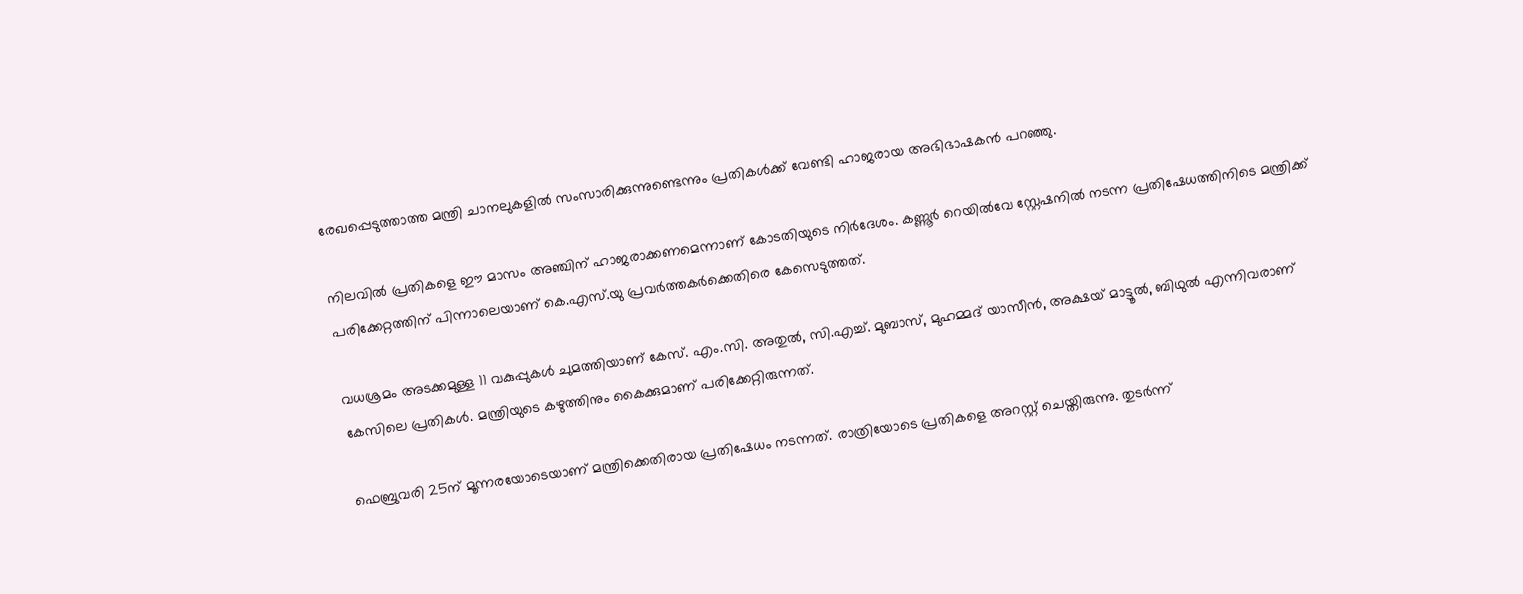രേഖപ്പെടുത്താത്ത മന്ത്രി ചാനലുകളില്‍ സംസാരിക്കുന്നുണ്ടെന്നും പ്രതികള്‍ക്ക് വേണ്ടി ഹാജരായ അഭിഭാഷകന്‍ പറഞ്ഞു.

നിലവില്‍ പ്രതികളെ ഈ മാസം അഞ്ചിന് ഹാജരാക്കണമെന്നാണ് കോടതിയുടെ നിർദേശം. കണ്ണൂര്‍ റെയില്‍വേ സ്റ്റേഷനില്‍ നടന്ന പ്രതിഷേധത്തിനിടെ മന്ത്രിക്ക് പരിക്കേറ്റത്തിന് പിന്നാലെയാണ് കെ.എസ്.യു പ്രവര്‍ത്തകര്‍ക്കെതിരെ കേസെടുത്തത്.

വധശ്രമം അടക്കമുള്ള 11 വകുപ്പുകള്‍ ചുമത്തിയാണ് കേസ്. എം.സി. അതുല്‍, സി.എച്ച്. മുബാസ്, മുഹമ്മദ് യാസീന്‍, അക്ഷയ് മാട്ടൂല്‍, ബിഥുല്‍ എന്നിവരാണ് കേസിലെ പ്രതികള്‍. മന്ത്രിയുടെ കഴുത്തിനും കൈക്കുമാണ് പരിക്കേറ്റിരുന്നത്.

ഫെബ്രുവരി 25ന് മൂന്നരയോടെയാണ് മന്ത്രിക്കെതിരായ പ്രതിഷേധം നടന്നത്. രാത്രിയോടെ പ്രതികളെ അറസ്റ്റ് ചെയ്തിരുന്നു. തുടര്‍ന്ന്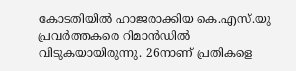കോടതിയില്‍ ഹാജരാക്കിയ കെ.എസ്.യു പ്രവര്‍ത്തകരെ റിമാന്‍ഡില്‍ വിടുകയായിരുന്നു. 26നാണ് പ്രതികളെ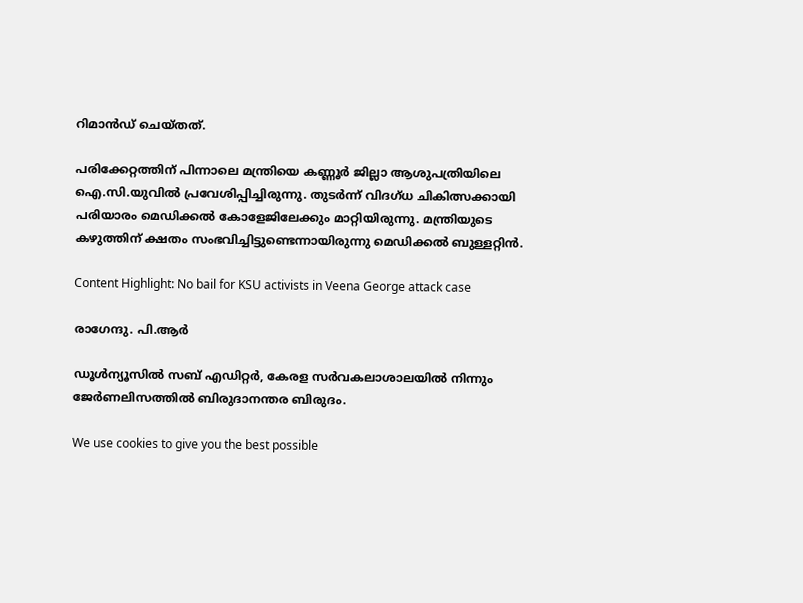റിമാന്‍ഡ് ചെയ്തത്.

പരിക്കേറ്റത്തിന് പിന്നാലെ മന്ത്രിയെ കണ്ണൂര്‍ ജില്ലാ ആശുപത്രിയിലെ ഐ.സി.യുവില്‍ പ്രവേശിപ്പിച്ചിരുന്നു. തുടര്‍ന്ന് വിദഗ്ധ ചികിത്സക്കായി പരിയാരം മെഡിക്കല്‍ കോളേജിലേക്കും മാറ്റിയിരുന്നു. മന്ത്രിയുടെ കഴുത്തിന് ക്ഷതം സംഭവിച്ചിട്ടുണ്ടെന്നായിരുന്നു മെഡിക്കല്‍ ബുള്ളറ്റിന്‍.

Content Highlight: No bail for KSU activists in Veena George attack case

രാഗേന്ദു. പി.ആര്‍

ഡൂള്‍ന്യൂസില്‍ സബ് എഡിറ്റര്‍, കേരള സര്‍വകലാശാലയില്‍ നിന്നും ജേര്‍ണലിസത്തില്‍ ബിരുദാനന്തര ബിരുദം.

We use cookies to give you the best possible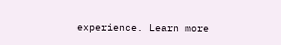experience. Learn more